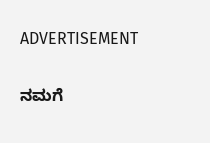ADVERTISEMENT

ನಮಗೆ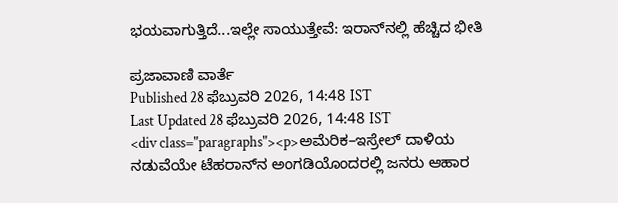ಭಯವಾಗುತ್ತಿದೆ...ಇಲ್ಲೇ ಸಾಯುತ್ತೇವೆ: ಇರಾನ್‌ನಲ್ಲಿ ಹೆಚ್ಚಿದ ಭೀತಿ

ಪ್ರಜಾವಾಣಿ ವಾರ್ತೆ
Published 28 ಫೆಬ್ರುವರಿ 2026, 14:48 IST
Last Updated 28 ಫೆಬ್ರುವರಿ 2026, 14:48 IST
<div class="paragraphs"><p>ಅಮೆರಿಕ–ಇಸ್ರೇಲ್‌ ದಾಳಿಯ ನಡುವೆಯೇ ಟೆಹರಾನ್‌ನ ಅಂಗಡಿಯೊಂದರಲ್ಲಿ ಜನರು ಆಹಾರ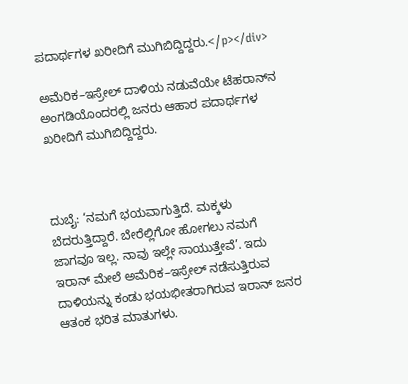ಪದಾರ್ಥಗಳ ಖರೀದಿಗೆ ಮುಗಿಬಿದ್ದಿದ್ದರು.</p></div>

ಅಮೆರಿಕ–ಇಸ್ರೇಲ್‌ ದಾಳಿಯ ನಡುವೆಯೇ ಟೆಹರಾನ್‌ನ ಅಂಗಡಿಯೊಂದರಲ್ಲಿ ಜನರು ಆಹಾರ ಪದಾರ್ಥಗಳ ಖರೀದಿಗೆ ಮುಗಿಬಿದ್ದಿದ್ದರು.



ದುಬೈ: ‘ನಮಗೆ ಭಯವಾಗುತ್ತಿದೆ. ಮಕ್ಕಳು ಬೆದರುತ್ತಿದ್ದಾರೆ. ಬೇರೆಲ್ಲಿಗೋ ಹೋಗಲು ನಮಗೆ ಜಾಗವೂ ಇಲ್ಲ. ನಾವು ಇಲ್ಲೇ ಸಾಯುತ್ತೇವೆ’. ಇದು ಇರಾನ್‌ ಮೇಲೆ ಅಮೆರಿಕ–ಇಸ್ರೇಲ್‌ ನಡೆಸುತ್ತಿರುವ ದಾಳಿಯನ್ನು ಕಂಡು ಭಯಭೀತರಾಗಿರುವ ಇರಾನ್‌ ಜನರ ಆತಂಕ ಭರಿತ ಮಾತುಗಳು.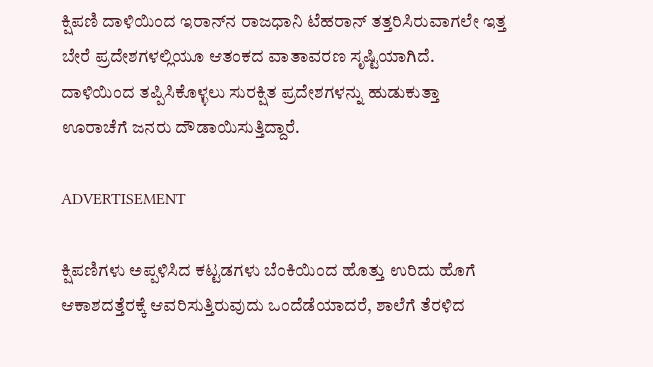ಕ್ಷಿಪಣಿ ದಾಳಿಯಿಂದ ಇರಾನ್‌ನ ರಾಜಧಾನಿ ಟೆಹರಾನ್‌ ತತ್ತರಿಸಿರುವಾಗಲೇ ಇತ್ತ ಬೇರೆ ಪ್ರದೇಶಗಳಲ್ಲಿಯೂ ಆತಂಕದ ವಾತಾವರಣ ಸೃಷ್ಟಿಯಾಗಿದೆ. ದಾಳಿಯಿಂದ ತಪ್ಪಿಸಿಕೊಳ್ಳಲು ಸುರಕ್ಷಿತ ಪ್ರದೇಶಗಳನ್ನು ಹುಡುಕುತ್ತಾ ಊರಾಚೆಗೆ ಜನರು ದೌಡಾಯಿಸುತ್ತಿದ್ದಾರೆ.

ADVERTISEMENT

ಕ್ಷಿಪಣಿಗಳು ಅಪ್ಪಳಿಸಿದ ಕಟ್ಟಡಗಳು ಬೆಂಕಿಯಿಂದ ಹೊತ್ತು ಉರಿದು ಹೊಗೆ ಆಕಾಶದತ್ತೆರಕ್ಕೆ ಆವರಿಸುತ್ತಿರುವುದು ಒಂದೆಡೆಯಾದರೆ, ಶಾಲೆಗೆ ತೆರಳಿದ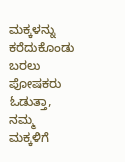ಮಕ್ಕಳನ್ನು ಕರೆದುಕೊಂಡು ಬರಲು ಪೋಷಕರು ಓಡುತ್ತಾ, ನಮ್ಮ ಮಕ್ಕಳಿಗೆ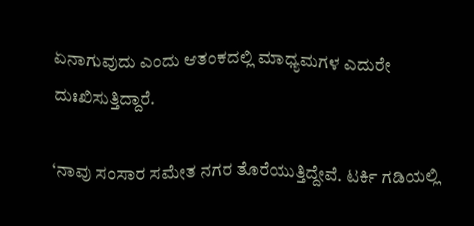ಏನಾಗುವುದು ಎಂದು ಆತಂಕದಲ್ಲಿ ಮಾಧ್ಯಮಗಳ ಎದುರೇ ದುಃಖಿಸುತ್ತಿದ್ದಾರೆ.

‘ನಾವು ಸಂಸಾರ ಸಮೇತ ನಗರ ತೊರೆಯುತ್ತಿದ್ದೇವೆ. ಟರ್ಕಿ ಗಡಿಯಲ್ಲಿ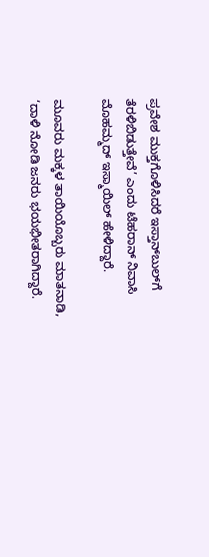ಪ್ರವೇಶ ಮುಕ್ತಗೊಳಿಸಿದರೆ ಇಸ್ತಾನ್‌ಬುಲ್‌ಗೆ ತೆರಳಿಬಿಡುತ್ತೇವೆ’ ಎಂದು ಟೆಹರಾನ್‌ ನಿವಾಸಿ ಮೊಹಮ್ಮದ್‌ ಇಸ್ಮಾಯಿಲ್‌ ಹೇಳಿದ್ದಾರೆ.

ಮೂವರು ಮಕ್ಕಳ ತಾಯಿಯೊಬ್ಬರು ಮಾತನಾಡಿ, ‘ದಾಳಿ ನೋಡಿ ಜನರು ಭಯಭೀತರಾಗಿದ್ದಾರೆ.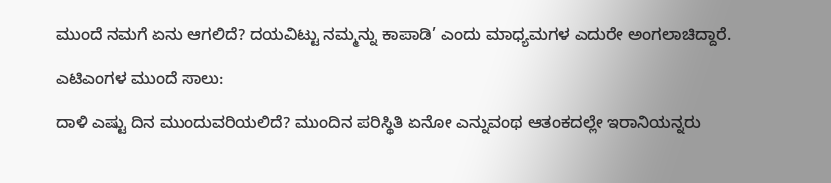ಮುಂದೆ ನಮಗೆ ಏನು ಆಗಲಿದೆ? ದಯವಿಟ್ಟು ನಮ್ಮನ್ನು ಕಾಪಾಡಿ’ ಎಂದು ಮಾಧ್ಯಮಗಳ ಎದುರೇ ಅಂಗಲಾಚಿದ್ದಾರೆ.

ಎಟಿಎಂಗಳ ಮುಂದೆ ಸಾಲು:

ದಾಳಿ ಎಷ್ಟು ದಿನ ಮುಂದುವರಿಯಲಿದೆ? ಮುಂದಿನ ಪರಿಸ್ಥಿತಿ ಏನೋ ಎನ್ನುವಂಥ ಆತಂಕದಲ್ಲೇ ಇರಾನಿಯನ್ನರು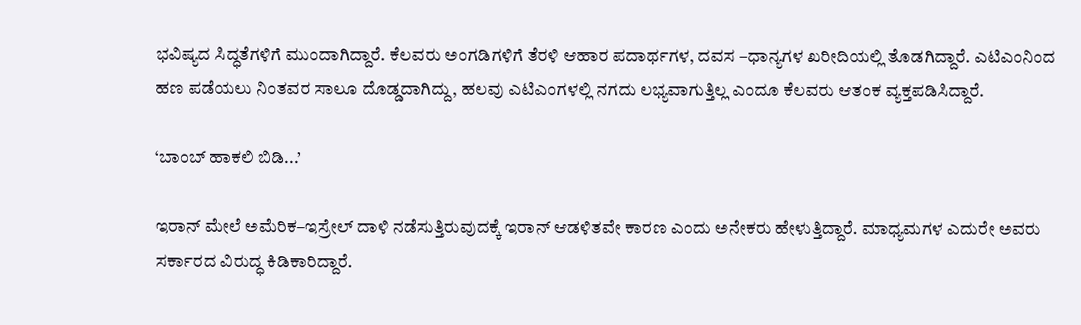ಭವಿಷ್ಯದ ಸಿದ್ಧತೆಗಳಿಗೆ ಮುಂದಾಗಿದ್ದಾರೆ. ಕೆಲವರು ಅಂಗಡಿಗಳಿಗೆ ತೆರಳಿ ಆಹಾರ ಪದಾರ್ಥಗಳ, ದವಸ –ಧಾನ್ಯಗಳ ಖರೀದಿಯಲ್ಲಿ ತೊಡಗಿದ್ದಾರೆ. ಎಟಿಎಂನಿಂದ ಹಣ ಪಡೆಯಲು ನಿಂತವರ ಸಾಲೂ ದೊಡ್ಡದಾಗಿದ್ದು, ಹಲವು ಎಟಿಎಂಗಳಲ್ಲಿ ನಗದು ಲಭ್ಯವಾಗುತ್ತಿಲ್ಲ ಎಂದೂ ಕೆಲವರು ಆತಂಕ ವ್ಯಕ್ತಪಡಿಸಿದ್ದಾರೆ.

‘ಬಾಂಬ್‌ ಹಾಕಲಿ ಬಿಡಿ...’

ಇರಾನ್‌ ಮೇಲೆ ಅಮೆರಿಕ–ಇಸ್ರೇಲ್‌ ದಾಳಿ ನಡೆಸುತ್ತಿರುವುದಕ್ಕೆ ಇರಾನ್ ಆಡಳಿತವೇ ಕಾರಣ ಎಂದು ಅನೇಕರು ಹೇಳುತ್ತಿದ್ದಾರೆ. ಮಾಧ್ಯಮಗಳ ಎದುರೇ ಅವರು ಸರ್ಕಾರದ ವಿರುದ್ಧ ಕಿಡಿಕಾರಿದ್ದಾರೆ.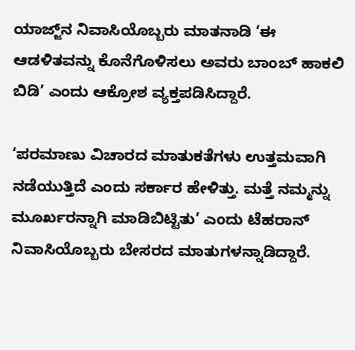ಯಾಜ್ಜ್‌ನ ನಿವಾಸಿಯೊಬ್ಬರು ಮಾತನಾಡಿ ‘ಈ ಆಡಳಿತವನ್ನು ಕೊನೆಗೊಳಿಸಲು ಅವರು ಬಾಂಬ್‌ ಹಾಕಲಿ ಬಿಡಿ’ ಎಂದು ಆಕ್ರೋಶ ವ್ಯಕ್ತಪಡಿಸಿದ್ದಾರೆ.

‘ಪರಮಾಣು ವಿಚಾರದ ಮಾತುಕತೆಗಳು ಉತ್ತಮವಾಗಿ ನಡೆಯುತ್ತಿದೆ ಎಂದು ಸರ್ಕಾರ ಹೇಳಿತ್ತು. ಮತ್ತೆ ನಮ್ಮನ್ನು ಮೂರ್ಖರನ್ನಾಗಿ ಮಾಡಿಬಿಟ್ಟಿತು’ ಎಂದು ಟೆಹರಾನ್‌ ನಿವಾಸಿಯೊಬ್ಬರು ಬೇಸರದ ಮಾತುಗಳನ್ನಾಡಿದ್ದಾರೆ.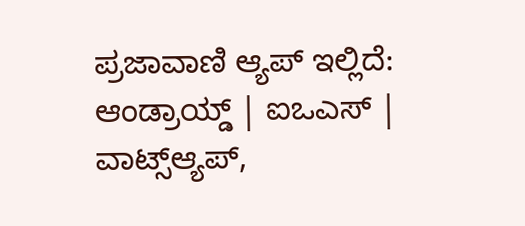ಪ್ರಜಾವಾಣಿ ಆ್ಯಪ್ ಇಲ್ಲಿದೆ: ಆಂಡ್ರಾಯ್ಡ್ | ಐಒಎಸ್ | ವಾಟ್ಸ್ಆ್ಯಪ್,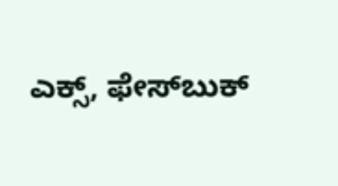ಎಕ್ಸ್, ಫೇಸ್‌ಬುಕ್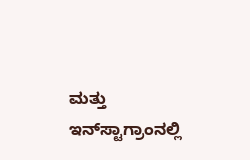ಮತ್ತು ಇನ್‌ಸ್ಟಾಗ್ರಾಂನಲ್ಲಿ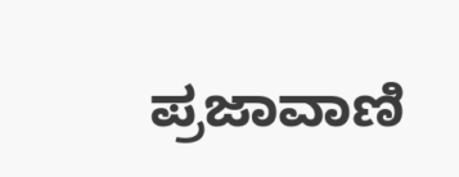ಪ್ರಜಾವಾಣಿ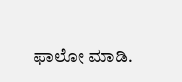ಫಾಲೋ ಮಾಡಿ.